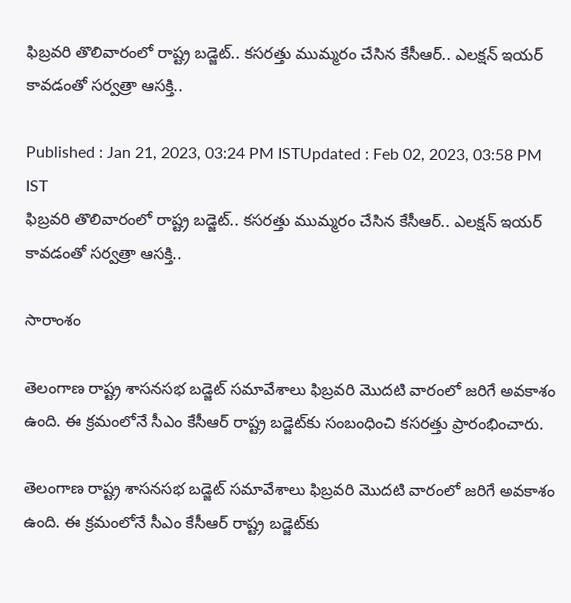ఫిబ్రవరి తొలివారంలో రాష్ట్ర బడ్జెట్‌.. కసరత్తు ముమ్మరం చేసిన కేసీఆర్.. ఎలక్షన్ ఇయర్ కావడంతో సర్వత్రా ఆసక్తి..

Published : Jan 21, 2023, 03:24 PM ISTUpdated : Feb 02, 2023, 03:58 PM IST
ఫిబ్రవరి తొలివారంలో రాష్ట్ర బడ్జెట్‌.. కసరత్తు ముమ్మరం చేసిన కేసీఆర్.. ఎలక్షన్ ఇయర్ కావడంతో సర్వత్రా ఆసక్తి..

సారాంశం

తెలంగాణ రాష్ట్ర శాసనసభ బడ్జెట్ సమావేశాలు ఫిబ్రవరి మొదటి వారంలో జరిగే అవకాశం ఉంది. ఈ క్రమంలోనే సీఎం కేసీఆర్‌ రాష్ట్ర బడ్జెట్‌‌కు సంబంధించి కసరత్తు ప్రారంభించారు.

తెలంగాణ రాష్ట్ర శాసనసభ బడ్జెట్ సమావేశాలు ఫిబ్రవరి మొదటి వారంలో జరిగే అవకాశం ఉంది. ఈ క్రమంలోనే సీఎం కేసీఆర్‌ రాష్ట్ర బడ్జెట్‌‌కు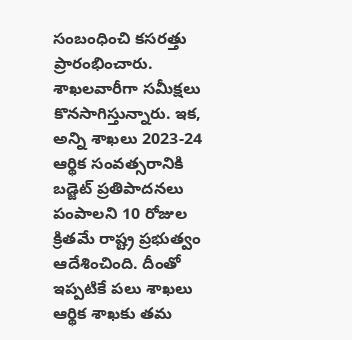సంబంధించి కసరత్తు ప్రారంభించారు. శాఖలవారీగా సమీక్షలు కొనసాగిస్తున్నారు. ఇక, అన్ని శాఖలు 2023-24 ఆర్థిక సంవత్సరానికి బడ్జెట్‌ ప్రతిపాదనలు పంపాలని 10 రోజుల క్రితమే రాష్ట్ర ప్రభుత్వం ఆదేశించింది. దీంతో ఇప్పటికే పలు శాఖలు ఆర్థిక శాఖకు తమ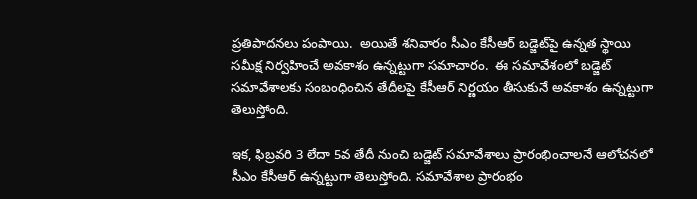ప్రతిపాదనలు పంపాయి.  అయితే శనివారం సీఎం కేసీఆర్‌ బడ్జెట్‌పై ఉన్నత స్థాయి సమీక్ష నిర్వహించే అవకాశం ఉన్నట్టుగా సమాచారం.  ఈ సమావేశంలో బడ్జెట్ సమావేశాలకు సంబంధించిన తేదీలపై కేసీఆర్ నిర్ణయం తీసుకునే అవకాశం ఉన్నట్టుగా తెలుస్తోంది.

ఇక, ఫిబ్రవరి 3 లేదా 5వ తేదీ నుంచి బడ్జెట్‌ సమావేశాలు ప్రారంభించాలనే ఆలోచనలో సీఎం కేసీఆర్ ఉన్నట్టుగా తెలుస్తోంది. సమావేశాల ప్రారంభం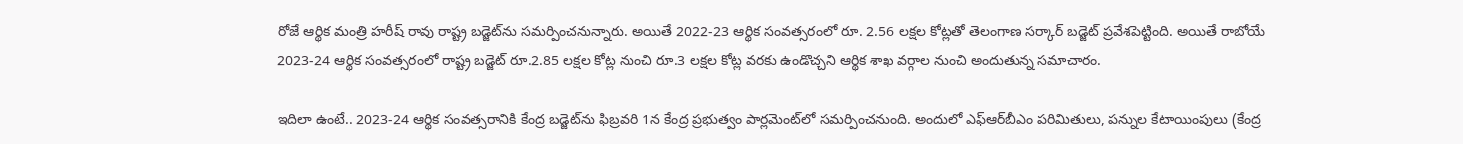రోజే ఆర్థిక మంత్రి హరీష్ రావు రాష్ట్ర బడ్జెట్‌ను సమర్పించనున్నారు. అయితే 2022-23 ఆర్థిక సంవత్సరంలో రూ. 2.56 ల‌క్ష‌ల కోట్ల‌తో తెలంగాణ సర్కార్ బడ్జెట్ ప్రవేశపెట్టింది. అయితే రాబోయే 2023-24 ఆర్థిక సంవత్సరంలో రాష్ట్ర బడ్జెట్‌ రూ.2.85 లక్షల కోట్ల నుంచి రూ.3 లక్షల కోట్ల వరకు ఉండొచ్చని ఆర్థిక శాఖ వర్గాల నుంచి అందుతున్న సమాచారం.

ఇదిలా ఉంటే.. 2023-24 ఆర్థిక సంవత్సరానికి కేంద్ర బడ్జెట్‌ను ఫిబ్రవరి 1న కేంద్ర ప్రభుత్వం పార్లమెంట్‌లో సమర్పించనుంది. అందులో ఎఫ్‌ఆర్‌బీఎం పరిమితులు, పన్నుల కేటాయింపులు (కేంద్ర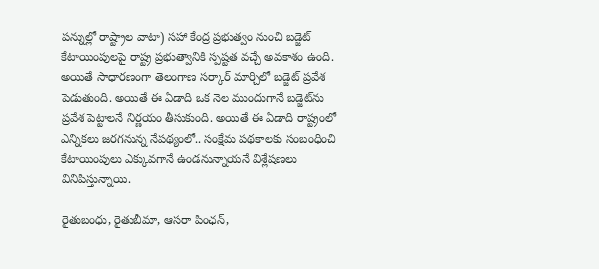పన్నుల్లో రాష్ట్రాల వాటా) సహా కేంద్ర ప్రభుత్వం నుంచి బడ్జెట్ కేటాయింపులపై రాష్ట్ర ప్రభుత్వానికి స్పష్టత వచ్చే అవకాశం ఉంది. అయితే సాధారణంగా తెలంగాణ సర్కార్‌ మార్చిలో బడ్జెట్ ప్రవేశ పెడుతుంది. అయితే ఈ ఏడాది ఒక నెల ముందుగానే బడ్జెట్‌ను ప్రవేశ పెట్టాలనే నిర్ణయం తీసుకుంది. అయితే ఈ ఏడాది రాష్ట్రంలో ఎన్నికలు జరగనున్న నేపథ్యంలో.. సంక్షేమ పథకాలకు సంబంధించి కేటాయింపులు ఎక్కువగానే ఉండనున్నాయనే విశ్లేషణలు వినిపిస్తున్నాయి.

రైతుబంధు, రైతుబీమా, ఆసరా పింఛన్‌,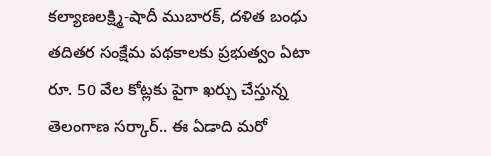కల్యాణలక్ష్మి-షాదీ ముబారక్‌, దళిత బంధు తదితర సంక్షేమ పథకాలకు ప్రభుత్వం ఏటా రూ. 50 వేల కోట్లకు పైగా ఖర్చు చేస్తున్న తెలంగాణ సర్కార్.. ఈ ఏడాది మరో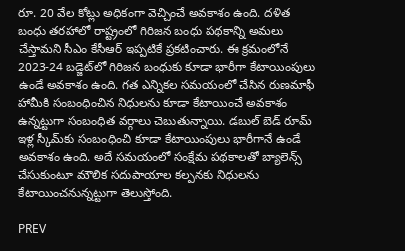రూ. 20 వేల కోట్లు అధికంగా వెచ్చించే అవకాశం ఉంది. దళిత బంధు తరహాలో రాష్ట్రంలో గిరిజన బంధు పథకాన్ని అమలు చేస్తామని సీఎం కేసీఆర్ ఇప్పటికే ప్రకటించారు. ఈ క్రమంలోనే 2023-24 బడ్జెట్‌లో గిరిజన బంధుకు కూడా భారీగా కేటాయింపులు ఉండే అవకాశం ఉంది. గత ఎన్నికల సమయంలో చేసిన రుణమాఫీ హామీకి సంబంధించిన నిధులను కూడా కేటాయించే అవకాశం ఉన్నట్టుగా సంబంధిత వర్గాలు చెబుతున్నాయి. డబుల్ బెడ్ రూమ్ ఇళ్ల స్కీమ్‌కు సంబంధించి కూడా కేటాయింపులు భారీగానే ఉండే అవకాశం ఉంది. అదే సమయంలో సంక్షేమ పథకాలతో బ్యాలెన్స్ చేసుకుంటూ మౌలిక సదుపాయాల కల్పనకు నిధులను కేటాయించనున్నట్టుగా తెలుస్తోంది.

PREV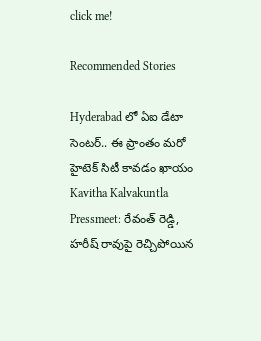click me!

Recommended Stories

Hyderabad లో ఏఐ డేటా సెంటర్.. ఈ ప్రాంతం మరో హైటెక్ సిటీ కావడం ఖాయం
Kavitha Kalvakuntla Pressmeet: రేవంత్ రెడ్డి, హరీష్ రావుపై రెచ్చిపోయిన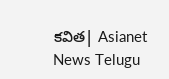కవిత| Asianet News Telugu